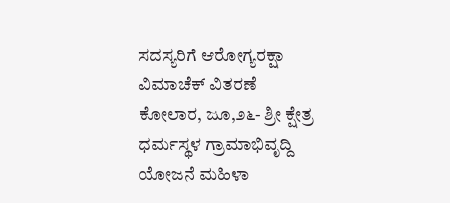ಸದಸ್ಯರಿಗೆ ಆರೋಗ್ಯರಕ್ಷಾ ವಿಮಾಚೆಕ್ ವಿತರಣೆ
ಕೋಲಾರ, ಜೂ,೨೬- ಶ್ರೀ ಕ್ಷೇತ್ರ ಧರ್ಮಸ್ಥಳ ಗ್ರಾಮಾಭಿವೃದ್ದಿ ಯೋಜನೆ ಮಹಿಳಾ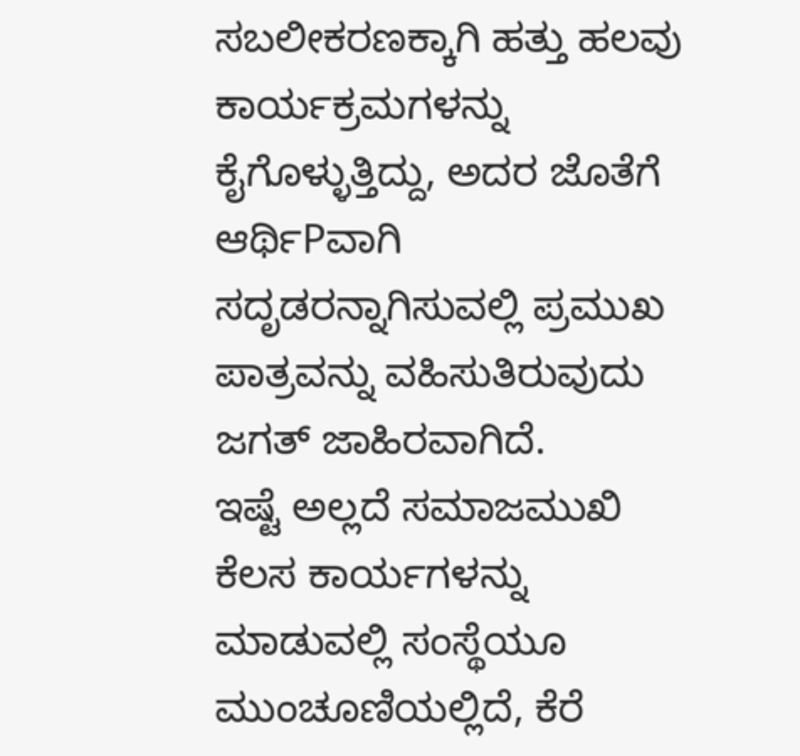ಸಬಲೀಕರಣಕ್ಕಾಗಿ ಹತ್ತು ಹಲವು ಕಾರ್ಯಕ್ರಮಗಳನ್ನು ಕೈಗೊಳ್ಳುತ್ತಿದ್ದು, ಅದರ ಜೊತೆಗೆ ಆರ್ಥಿPವಾಗಿ ಸದೃಡರನ್ನಾಗಿಸುವಲ್ಲಿ ಪ್ರಮುಖ ಪಾತ್ರವನ್ನು ವಹಿಸುತಿರುವುದು ಜಗತ್ ಜಾಹಿರವಾಗಿದೆ.
ಇಷ್ಟೆ ಅಲ್ಲದೆ ಸಮಾಜಮುಖಿ ಕೆಲಸ ಕಾರ್ಯಗಳನ್ನು ಮಾಡುವಲ್ಲಿ ಸಂಸ್ಥೆಯೂ ಮುಂಚೂಣಿಯಲ್ಲಿದೆ, ಕೆರೆ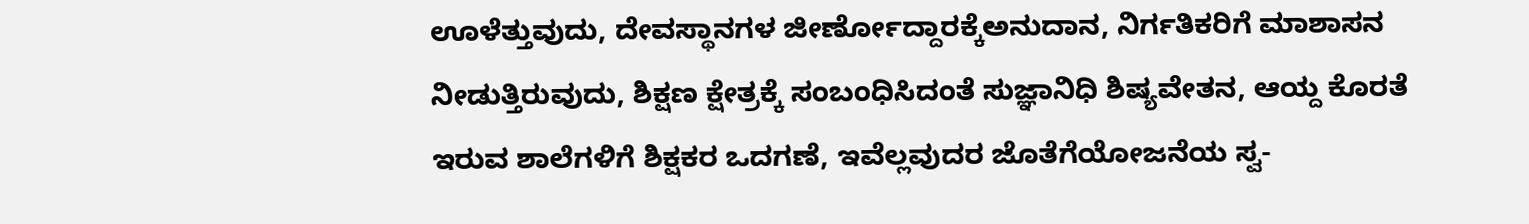ಊಳೆತ್ತುವುದು, ದೇವಸ್ಥಾನಗಳ ಜೀರ್ಣೋದ್ದಾರಕ್ಕೆಅನುದಾನ, ನಿರ್ಗತಿಕರಿಗೆ ಮಾಶಾಸನ ನೀಡುತ್ತಿರುವುದು, ಶಿಕ್ಷಣ ಕ್ಷೇತ್ರಕ್ಕೆ ಸಂಬಂಧಿಸಿದಂತೆ ಸುಜ್ಞಾನಿಧಿ ಶಿಷ್ಯವೇತನ, ಆಯ್ದ ಕೊರತೆ ಇರುವ ಶಾಲೆಗಳಿಗೆ ಶಿಕ್ಷಕರ ಒದಗಣೆ, ಇವೆಲ್ಲವುದರ ಜೊತೆಗೆಯೋಜನೆಯ ಸ್ವ-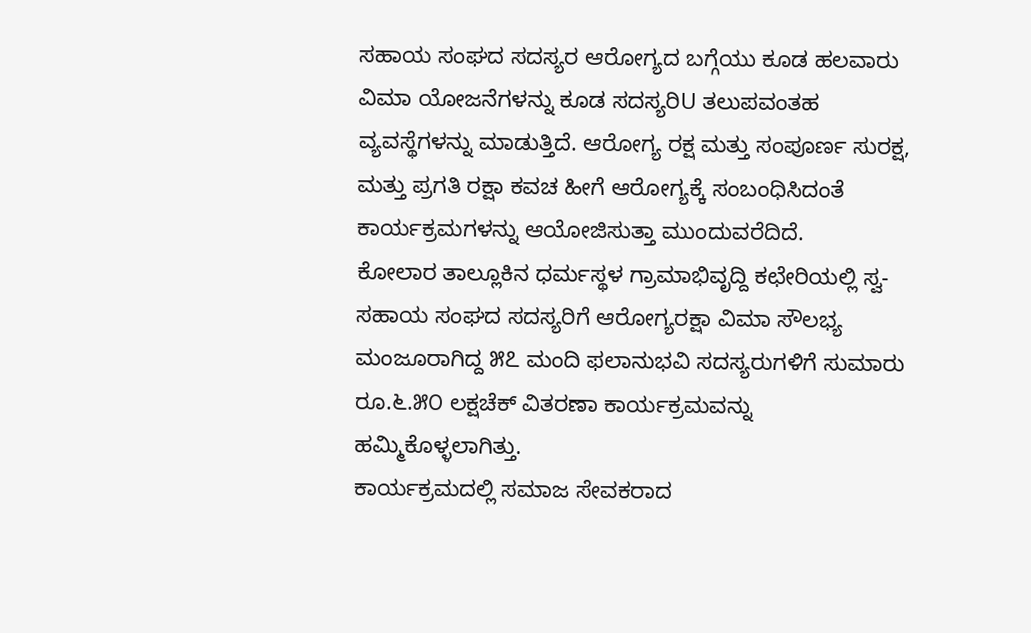ಸಹಾಯ ಸಂಘದ ಸದಸ್ಯರ ಆರೋಗ್ಯದ ಬಗ್ಗೆಯು ಕೂಡ ಹಲವಾರು ವಿಮಾ ಯೋಜನೆಗಳನ್ನು ಕೂಡ ಸದಸ್ಯರಿU ತಲುಪವಂತಹ ವ್ಯವಸ್ಥೆಗಳನ್ನು ಮಾಡುತ್ತಿದೆ. ಆರೋಗ್ಯ ರಕ್ಷ ಮತ್ತು ಸಂಪೂರ್ಣ ಸುರಕ್ಷ, ಮತ್ತು ಪ್ರಗತಿ ರಕ್ಷಾ ಕವಚ ಹೀಗೆ ಆರೋಗ್ಯಕ್ಕೆ ಸಂಬಂಧಿಸಿದಂತೆ ಕಾರ್ಯಕ್ರಮಗಳನ್ನು ಆಯೋಜಿಸುತ್ತಾ ಮುಂದುವರೆದಿದೆ.
ಕೋಲಾರ ತಾಲ್ಲೂಕಿನ ಧರ್ಮಸ್ಥಳ ಗ್ರಾಮಾಭಿವೃದ್ದಿ ಕಛೇರಿಯಲ್ಲಿ ಸ್ವ-ಸಹಾಯ ಸಂಘದ ಸದಸ್ಯರಿಗೆ ಆರೋಗ್ಯರಕ್ಷಾ ವಿಮಾ ಸೌಲಭ್ಯ ಮಂಜೂರಾಗಿದ್ದ ೫೭ ಮಂದಿ ಫಲಾನುಭವಿ ಸದಸ್ಯರುಗಳಿಗೆ ಸುಮಾರು ರೂ.೬.೫೦ ಲಕ್ಷಚೆಕ್ ವಿತರಣಾ ಕಾರ್ಯಕ್ರಮವನ್ನು ಹಮ್ಮಿಕೊಳ್ಳಲಾಗಿತ್ತು.
ಕಾರ್ಯಕ್ರಮದಲ್ಲಿ ಸಮಾಜ ಸೇವಕರಾದ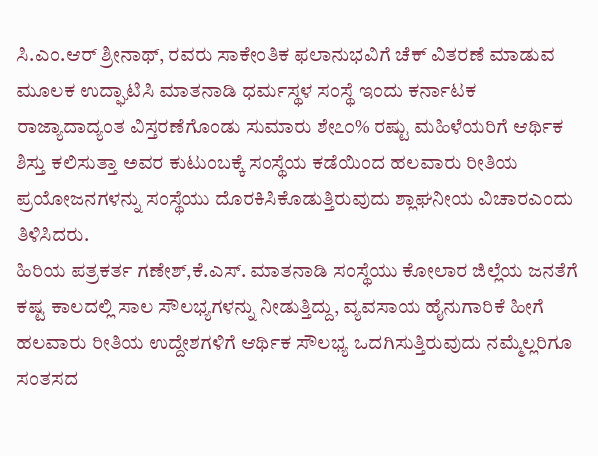ಸಿ.ಎಂ.ಆರ್ ಶ್ರೀನಾಥ್, ರವರು ಸಾಕೇಂತಿಕ ಫಲಾನುಭವಿಗೆ ಚೆಕ್ ವಿತರಣೆ ಮಾಡುವ ಮೂಲಕ ಉದ್ಘಾಟಿಸಿ ಮಾತನಾಡಿ ಧರ್ಮಸ್ಥಳ ಸಂಸ್ಥೆ ಇಂದು ಕರ್ನಾಟಕ ರಾಜ್ಯಾದಾದ್ಯಂತ ವಿಸ್ತರಣೆಗೊಂಡು ಸುಮಾರು ಶೇ೭೦% ರಷ್ಟು ಮಹಿಳೆಯರಿಗೆ ಆರ್ಥಿಕ ಶಿಸ್ತು ಕಲಿಸುತ್ತಾ ಅವರ ಕುಟುಂಬಕ್ಕೆ ಸಂಸ್ಥೆಯ ಕಡೆಯಿಂದ ಹಲವಾರು ರೀತಿಯ ಪ್ರಯೋಜನಗಳನ್ನು ಸಂಸ್ಥೆಯು ದೊರಕಿಸಿಕೊಡುತ್ತಿರುವುದು ಶ್ಲಾಘನೀಯ ವಿಚಾರಎಂದು ತಿಳಿಸಿದರು.
ಹಿರಿಯ ಪತ್ರಕರ್ತ ಗಣೇಶ್,ಕೆ.ಎಸ್. ಮಾತನಾಡಿ ಸಂಸ್ಥೆಯು ಕೋಲಾರ ಜಿಲ್ಲೆಯ ಜನತೆಗೆ ಕಷ್ಟ ಕಾಲದಲ್ಲಿ ಸಾಲ ಸೌಲಭ್ಯಗಳನ್ನು ನೀಡುತ್ತಿದ್ದು, ವ್ಯವಸಾಯ ಹೈನುಗಾರಿಕೆ ಹೀಗೆ ಹಲವಾರು ರೀತಿಯ ಉದ್ದೇಶಗಳಿಗೆ ಆರ್ಥಿಕ ಸೌಲಭ್ಯ ಒದಗಿಸುತ್ತಿರುವುದು ನಮ್ಮೆಲ್ಲರಿಗೂ ಸಂತಸದ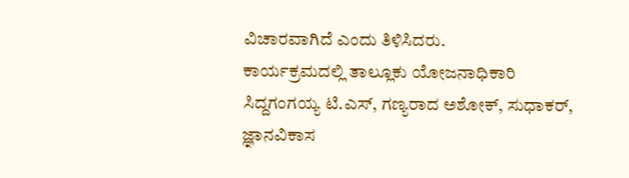ವಿಚಾರವಾಗಿದೆ ಎಂದು ತಿಳಿಸಿದರು.
ಕಾರ್ಯಕ್ರಮದಲ್ಲಿ ತಾಲ್ಲೂಕು ಯೋಜನಾಧಿಕಾರಿ ಸಿದ್ದಗಂಗಯ್ಯ ಟಿ.ಎಸ್, ಗಣ್ಯರಾದ ಅಶೋಕ್, ಸುಧಾಕರ್, ಜ್ಞಾನವಿಕಾಸ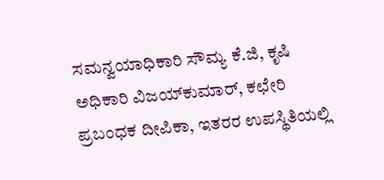ಸಮನ್ವಯಾಧಿಕಾರಿ ಸೌಮ್ಯ ಕೆ.ಜಿ, ಕೃಷಿ ಅಧಿಕಾರಿ ವಿಜಯ್‌ಕುಮಾರ್, ಕಛೇರಿ ಪ್ರಬಂಧಕ ದೀಪಿಕಾ, ಇತರರ ಉಪಸ್ಥಿತಿಯಲ್ಲಿ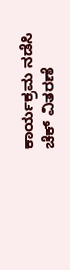ಕಾರ್ಯಕ್ರಮ ನಡೆಸಿ ಚೆಕ್ ವಿತರಣೆ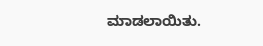ಮಾಡಲಾಯಿತು.